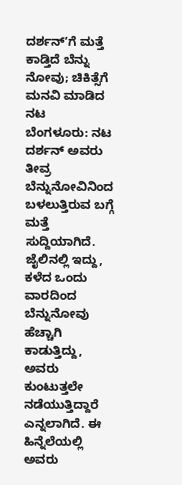ದರ್ಶನ್ʼಗೆ ಮತ್ತೆ ಕಾಡ್ತಿದೆ ಬೆನ್ನು ನೋವು; ಚಿಕಿತ್ಸೆಗೆ ಮನವಿ ಮಾಡಿದ ನಟ
ಬೆಂಗಳೂರು: ನಟ ದರ್ಶನ್ ಅವರು ತೀವ್ರ ಬೆನ್ನುನೋವಿನಿಂದ ಬಳಲುತ್ತಿರುವ ಬಗ್ಗೆ ಮತ್ತೆ ಸುದ್ದಿಯಾಗಿದೆ. ಜೈಲಿನಲ್ಲಿ ಇದ್ದು, ಕಳೆದ ಒಂದು ವಾರದಿಂದ ಬೆನ್ನುನೋವು ಹೆಚ್ಚಾಗಿ ಕಾಡುತ್ತಿದ್ದು, ಅವರು ಕುಂಟುತ್ತಲೇ ನಡೆಯುತ್ತಿದ್ದಾರೆ ಎನ್ನಲಾಗಿದೆ. ಈ ಹಿನ್ನೆಲೆಯಲ್ಲಿ ಅವರು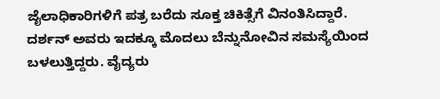ಜೈಲಾಧಿಕಾರಿಗಳಿಗೆ ಪತ್ರ ಬರೆದು ಸೂಕ್ತ ಚಿಕಿತ್ಸೆಗೆ ವಿನಂತಿಸಿದ್ದಾರೆ.
ದರ್ಶನ್ ಅವರು ಇದಕ್ಕೂ ಮೊದಲು ಬೆನ್ನುನೋವಿನ ಸಮಸ್ಯೆಯಿಂದ ಬಳಲುತ್ತಿದ್ದರು. ವೈದ್ಯರು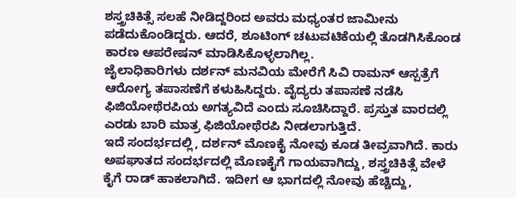ಶಸ್ತ್ರಚಿಕಿತ್ಸೆ ಸಲಹೆ ನೀಡಿದ್ದರಿಂದ ಅವರು ಮಧ್ಯಂತರ ಜಾಮೀನು ಪಡೆದುಕೊಂಡಿದ್ದರು. ಆದರೆ, ಶೂಟಿಂಗ್ ಚಟುವಟಿಕೆಯಲ್ಲಿ ತೊಡಗಿಸಿಕೊಂಡ ಕಾರಣ ಆಪರೇಷನ್ ಮಾಡಿಸಿಕೊಳ್ಳಲಾಗಿಲ್ಲ.
ಜೈಲಾಧಿಕಾರಿಗಳು ದರ್ಶನ್ ಮನವಿಯ ಮೇರೆಗೆ ಸಿವಿ ರಾಮನ್ ಆಸ್ಪತ್ರೆಗೆ ಆರೋಗ್ಯ ತಪಾಸಣೆಗೆ ಕಳುಹಿಸಿದ್ದರು. ವೈದ್ಯರು ತಪಾಸಣೆ ನಡೆಸಿ ಫಿಜಿಯೋಥೆರಪಿಯ ಅಗತ್ಯವಿದೆ ಎಂದು ಸೂಚಿಸಿದ್ದಾರೆ. ಪ್ರಸ್ತುತ ವಾರದಲ್ಲಿ ಎರಡು ಬಾರಿ ಮಾತ್ರ ಫಿಜಿಯೋಥೆರಪಿ ನೀಡಲಾಗುತ್ತಿದೆ.
ಇದೆ ಸಂದರ್ಭದಲ್ಲಿ, ದರ್ಶನ್ ಮೊಣಕೈ ನೋವು ಕೂಡ ತೀವ್ರವಾಗಿದೆ. ಕಾರು ಅಪಘಾತದ ಸಂದರ್ಭದಲ್ಲಿ ಮೊಣಕೈಗೆ ಗಾಯವಾಗಿದ್ದು, ಶಸ್ತ್ರಚಿಕಿತ್ಸೆ ವೇಳೆ ಕೈಗೆ ರಾಡ್ ಹಾಕಲಾಗಿದೆ. ಇದೀಗ ಆ ಭಾಗದಲ್ಲಿ ನೋವು ಹೆಚ್ಚಿದ್ದು,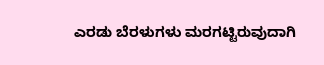ಎರಡು ಬೆರಳುಗಳು ಮರಗಟ್ಟಿರುವುದಾಗಿ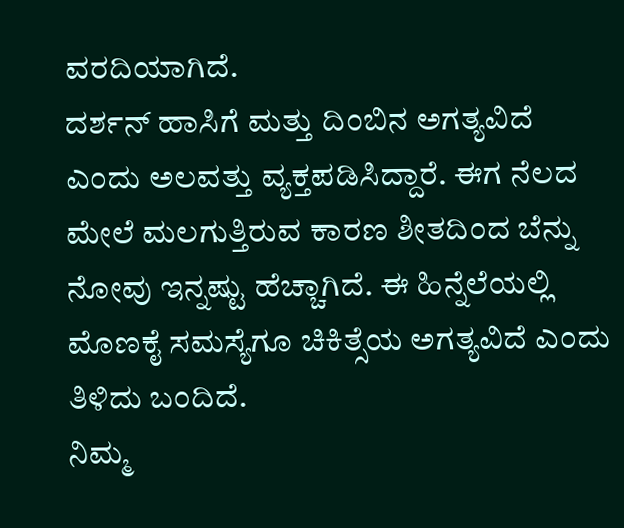ವರದಿಯಾಗಿದೆ.
ದರ್ಶನ್ ಹಾಸಿಗೆ ಮತ್ತು ದಿಂಬಿನ ಅಗತ್ಯವಿದೆ ಎಂದು ಅಲವತ್ತು ವ್ಯಕ್ತಪಡಿಸಿದ್ದಾರೆ. ಈಗ ನೆಲದ ಮೇಲೆ ಮಲಗುತ್ತಿರುವ ಕಾರಣ ಶೀತದಿಂದ ಬೆನ್ನು ನೋವು ಇನ್ನಷ್ಟು ಹೆಚ್ಚಾಗಿದೆ. ಈ ಹಿನ್ನೆಲೆಯಲ್ಲಿ ಮೊಣಕೈ ಸಮಸ್ಯೆಗೂ ಚಿಕಿತ್ಸೆಯ ಅಗತ್ಯವಿದೆ ಎಂದು ತಿಳಿದು ಬಂದಿದೆ.
ನಿಮ್ಮ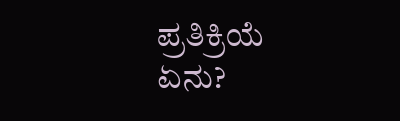ಪ್ರತಿಕ್ರಿಯೆ ಏನು?